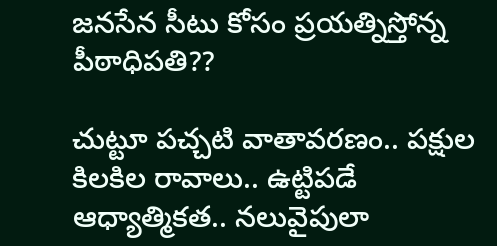జ‌న‌సేన‌ సీటు కోసం ప్ర‌య‌త్నిస్తోన్న పీఠాధిపతి??

చుట్టూ ప‌చ్చ‌టి వాతావ‌ర‌ణం.. ప‌క్షుల కిల‌కిల రావాలు.. ఉట్టిప‌డే ఆధ్యాత్మిక‌త‌.. న‌లువైపులా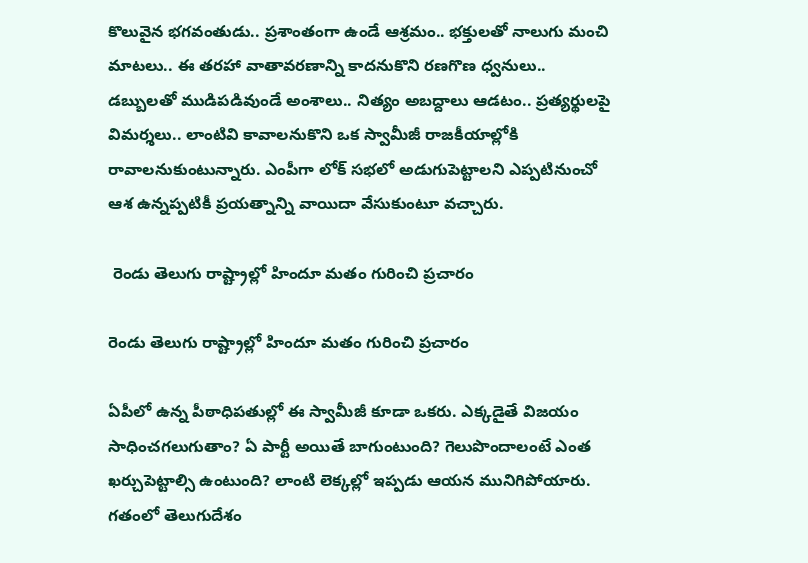కొలువైన భ‌గ‌వంతుడు.. ప్ర‌శాంతంగా ఉండే ఆశ్ర‌మం.. భ‌క్తుల‌తో నాలుగు మంచి మాట‌లు.. ఈ త‌ర‌హా వాతావ‌ర‌ణాన్ని కాద‌నుకొని ర‌ణ‌గొణ ధ్వ‌నులు.. డ‌బ్బుల‌తో ముడిప‌డివుండే అంశాలు.. నిత్యం అబద్దాలు ఆడటం.. ప్ర‌త్య‌ర్థుల‌పై విమ‌ర్శ‌లు.. లాంటివి కావాల‌నుకొని ఒక స్వామీజీ రాజ‌కీయాల్లోకి రావాల‌నుకుంటున్నారు. ఎంపీగా లోక్ సభలో అడుగుపెట్టాలని ఎప్ప‌టినుంచో ఆశ ఉన్న‌ప్ప‌టికీ ప్రయత్నాన్ని వాయిదా వేసుకుంటూ వచ్చారు.

 రెండు తెలుగు రాష్ట్రాల్లో హిందూ మతం గురించి ప్రచారం

రెండు తెలుగు రాష్ట్రాల్లో హిందూ మతం గురించి ప్రచారం

ఏపీలో ఉన్న పీఠాధిప‌తుల్లో ఈ స్వామీజీ కూడా ఒక‌రు. ఎక్క‌డైతే విజ‌యం సాధించ‌గ‌లుగుతాం? ఏ పార్టీ అయితే బాగుంటుంది? గెలుపొందాలంటే ఎంత ఖ‌ర్చుపెట్టాల్సి ఉంటుంది? లాంటి లెక్క‌ల్లో ఇప్ప‌డు ఆయ‌న మునిగిపోయారు. గ‌తంలో తెలుగుదేశం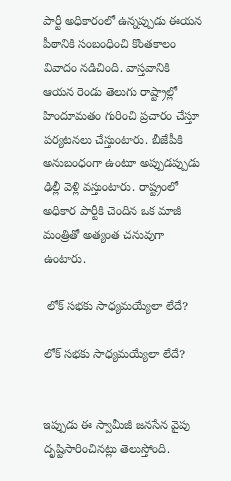పార్టీ అధికారంలో ఉన్న‌ప్పుడు ఈయ‌న పీఠానికి సంబంధించి కొంత‌కాలం వివాదం న‌డిచింది. వాస్త‌వానికి ఆయ‌న రెండు తెలుగు రాష్ట్రాల్లో హిందూమ‌తం గురించి ప్ర‌చారం చేస్తూ ప‌ర్య‌ట‌న‌లు చేస్తుంటారు. బీజేపీకి అనుబంధంగా ఉంటూ అప్పుడప్పుడు ఢిల్లీ వెళ్లి వస్తుంటారు. రాష్ట్రంలో అధికార పార్టీకి చెందిన ఒక మాజీ మంత్రితో అత్యంత చ‌నువుగా ఉంటారు.

 లోక్ సభకు సాధ్యమయ్యేలా లేదే?

లోక్ సభకు సాధ్యమయ్యేలా లేదే?


ఇప్పుడు ఈ స్వామీజీ జ‌న‌సేన వైపు దృష్టిసారించిన‌ట్లు తెలుస్తోంది.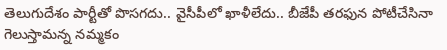తెలుగుదేశం పార్టీతో పొస‌గ‌దు.. వైసీపీలో ఖాళీలేదు.. బీజేపీ త‌ర‌ఫున పోటీచేసినా గెలుస్తామ‌న్న న‌మ్మ‌కం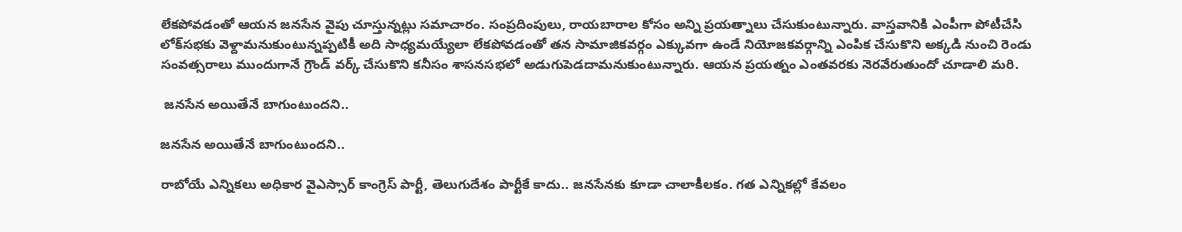లేక‌పోవ‌డంతో ఆయన జ‌న‌సేన వైపు చూస్తున్నట్లు సమాచారం. సంప్ర‌దింపులు, రాయ‌బారాల కోసం అన్ని ప్ర‌య‌త్నాలు చేసుకుంటున్నారు. వాస్త‌వానికి ఎంపీగా పోటీచేసి లోక్‌స‌భ‌కు వెళ్దామ‌నుకుంటున్న‌ప్ప‌టికీ అది సాధ్య‌మ‌య్యేలా లేక‌పోవ‌డంతో త‌న సామాజిక‌వ‌ర్గం ఎక్కువ‌గా ఉండే నియోజ‌క‌వ‌ర్గాన్ని ఎంపిక చేసుకొని అక్క‌డి నుంచి రెండు సంవ‌త్స‌రాలు ముందుగానే గ్రౌండ్ వ‌ర్క్ చేసుకొని క‌నీసం శాస‌న‌స‌భ‌లో అడుగుపెడ‌దామ‌నుకుంటున్నారు. ఆయ‌న ప్ర‌య‌త్నం ఎంత‌వ‌ర‌కు నెర‌వేరుతుందో చూడాలి మ‌రి.

 జనసేన అయితేనే బాగుంటుందని..

జనసేన అయితేనే బాగుంటుందని..

రాబోయే ఎన్నిక‌లు అధికార వైఎస్సార్ కాంగ్రెస్ పార్టీ, తెలుగుదేశం పార్టీకే కాదు.. జ‌న‌సేన‌కు కూడా చాలాకీల‌కం. గ‌త ఎన్నిక‌ల్లో కేవ‌లం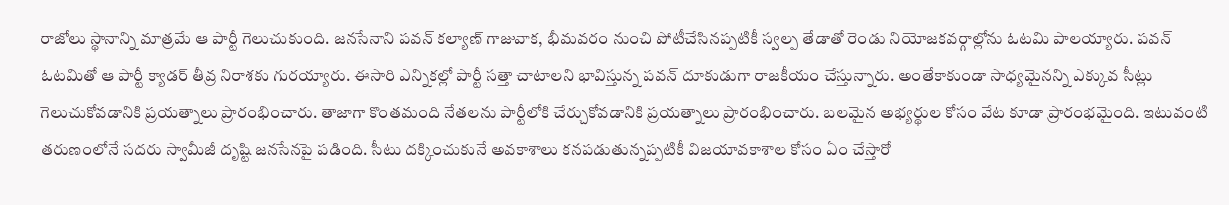రాజోలు స్థానాన్ని మాత్ర‌మే ఆ పార్టీ గెలుచుకుంది. జ‌న‌సేనాని ప‌వ‌న్ క‌ల్యాణ్ గాజువాక‌, భీమ‌వ‌రం నుంచి పోటీచేసిన‌ప్ప‌టికీ స్వ‌ల్ప తేడాతో రెండు నియోజ‌క‌వ‌ర్గాల్లోను ఓట‌మి పాల‌య్యారు. ప‌వ‌న్ ఓట‌మితో ఆ పార్టీ క్యాడ‌ర్ తీవ్ర నిరాశ‌కు గుర‌య్యారు. ఈసారి ఎన్నిక‌ల్లో పార్టీ స‌త్తా చాటాల‌ని భావిస్తున్న ప‌వ‌న్ దూకుడుగా రాజ‌కీయం చేస్తున్నారు. అంతేకాకుండా సాధ్య‌మైన‌న్ని ఎక్కువ సీట్లు గెలుచుకోవ‌డానికి ప్ర‌య‌త్నాలు ప్రారంభించారు. తాజాగా కొంత‌మంది నేత‌ల‌ను పార్టీలోకి చేర్చుకోవ‌డానికి ప్ర‌య‌త్నాలు ప్రారంభించారు. బ‌ల‌మైన అభ్య‌ర్థుల కోసం వేట కూడా ప్రారంభ‌మైంది. ఇటువంటి తరుణంలోనే సదరు స్వామీజీ దృష్టి జనసేనపై పడింది. సీటు దక్కించుకునే అవకాశాలు కనపడుతున్నప్పటికీ విజయావకాశాల కోసం ఏం చేస్తారో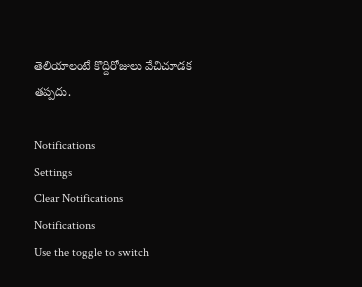తెలియాలంటే కొద్దిరోజులు వేచిచూడక తప్పదు.

Notifications
Settings
Clear Notifications
Notifications
Use the toggle to switch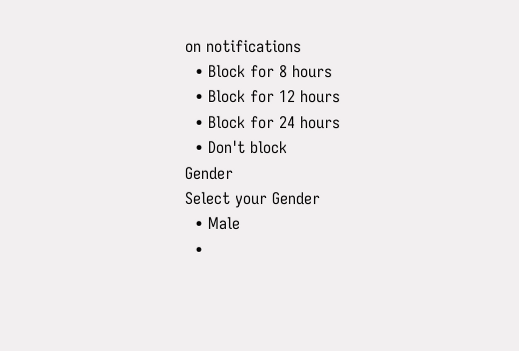on notifications
  • Block for 8 hours
  • Block for 12 hours
  • Block for 24 hours
  • Don't block
Gender
Select your Gender
  • Male
  •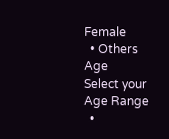Female
  • Others
Age
Select your Age Range
  •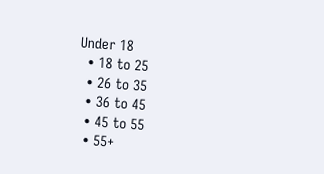Under 18
  • 18 to 25
  • 26 to 35
  • 36 to 45
  • 45 to 55
  • 55+